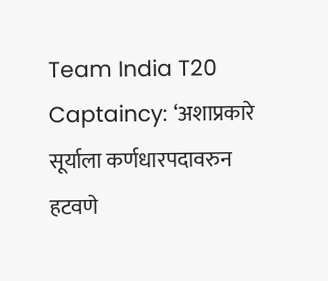Team India T20 Captaincy: ‘अशाप्रकारे सूर्याला कर्णधारपदावरुन हटवणे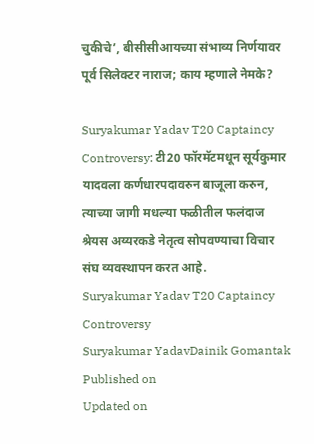चुकीचे’, बीसीसीआयच्या संभाव्य निर्णयावर पूर्व सिलेक्टर नाराज; काय म्हणाले नेमके?

Suryakumar Yadav T20 Captaincy Controversy: टी20 फॉरमॅटमधून सूर्यकुमार यादवला कर्णधारपदावरुन बाजूला करुन, त्याच्या जागी मधल्या फळीतील फलंदाज श्रेयस अय्यरकडे नेतृत्व सोपवण्याचा विचार संघ व्यवस्थापन करत आहे.
Suryakumar Yadav T20 Captaincy Controversy
Suryakumar YadavDainik Gomantak
Published on
Updated on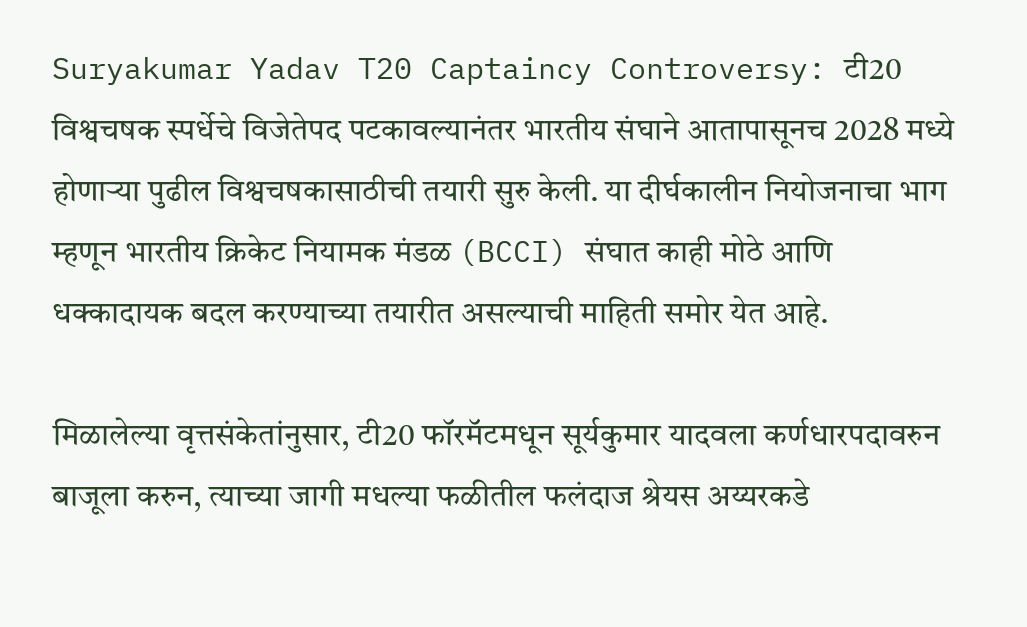Suryakumar Yadav T20 Captaincy Controversy: टी20 विश्वचषक स्पर्धेचे विजेतेपद पटकावल्यानंतर भारतीय संघाने आतापासूनच 2028 मध्ये होणाऱ्या पुढील विश्वचषकासाठीची तयारी सुरु केली. या दीर्घकालीन नियोजनाचा भाग म्हणून भारतीय क्रिकेट नियामक मंडळ (BCCI) संघात काही मोठे आणि धक्कादायक बदल करण्याच्या तयारीत असल्याची माहिती समोर येत आहे.

मिळालेल्या वृत्तसंकेतांनुसार, टी20 फॉरमॅटमधून सूर्यकुमार यादवला कर्णधारपदावरुन बाजूला करुन, त्याच्या जागी मधल्या फळीतील फलंदाज श्रेयस अय्यरकडे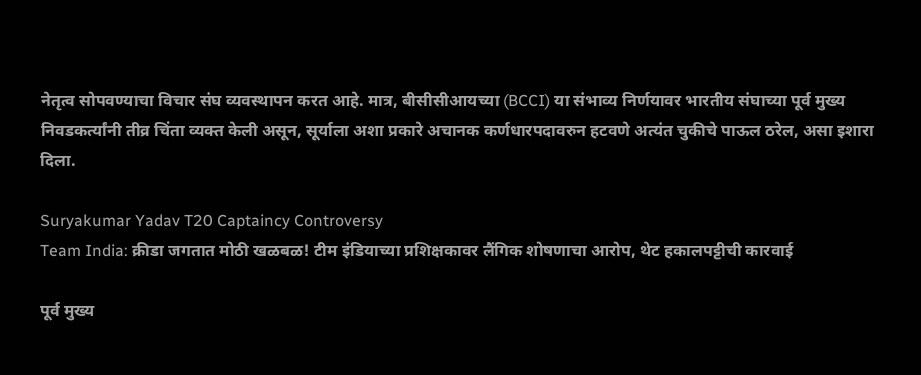नेतृत्व सोपवण्याचा विचार संघ व्यवस्थापन करत आहे. मात्र, बीसीसीआयच्या (BCCI) या संभाव्य निर्णयावर भारतीय संघाच्या पूर्व मुख्य निवडकर्त्यांनी तीव्र चिंता व्यक्त केली असून, सूर्याला अशा प्रकारे अचानक कर्णधारपदावरुन हटवणे अत्यंत चुकीचे पाऊल ठरेल, असा इशारा दिला.

Suryakumar Yadav T20 Captaincy Controversy
Team India: क्रीडा जगतात मोठी खळबळ! टीम इंडियाच्या प्रशिक्षकावर लैंगिक शोषणाचा आरोप, थेट हकालपट्टीची कारवाई

पूर्व मुख्य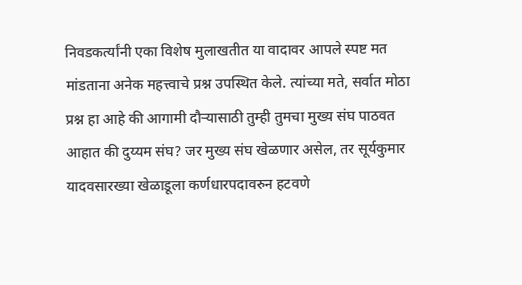निवडकर्त्यांनी एका विशेष मुलाखतीत या वादावर आपले स्पष्ट मत मांडताना अनेक महत्त्वाचे प्रश्न उपस्थित केले. त्यांच्या मते, सर्वात मोठा प्रश्न हा आहे की आगामी दौऱ्यासाठी तुम्ही तुमचा मुख्य संघ पाठवत आहात की दुय्यम संघ? जर मुख्य संघ खेळणार असेल, तर सूर्यकुमार यादवसारख्या खेळाडूला कर्णधारपदावरुन हटवणे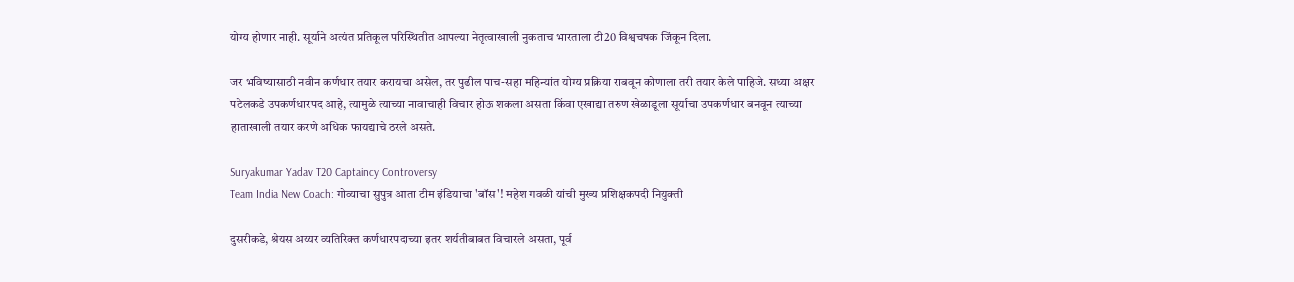योग्य होणार नाही. सूर्याने अत्यंत प्रतिकूल परिस्थितीत आपल्या नेतृत्वाखाली नुकताच भारताला टी20 विश्वचषक जिंकून दिला.

जर भविष्यासाठी नवीन कर्णधार तयार करायचा असेल, तर पुढील पाच-सहा महिन्यांत योग्य प्रक्रिया राबवून कोणाला तरी तयार केले पाहिजे. सध्या अक्षर पटेलकडे उपकर्णधारपद आहे, त्यामुळे त्याच्या नावाचाही विचार होऊ शकला असता किंवा एखाद्या तरुण खेळाडूला सूर्याचा उपकर्णधार बनवून त्याच्या हाताखाली तयार करणे अधिक फायद्याचे ठरले असते.

Suryakumar Yadav T20 Captaincy Controversy
Team India New Coach: गोव्याचा सुपुत्र आता टीम इंडियाचा 'बॉस'! महेश गवळी यांची मुख्य प्रशिक्षकपदी नियुक्ती

दुसरीकडे, श्रेयस अय्यर व्यतिरिक्त कर्णधारपदाच्या इतर शर्यतीबाबत विचारले असता, पूर्व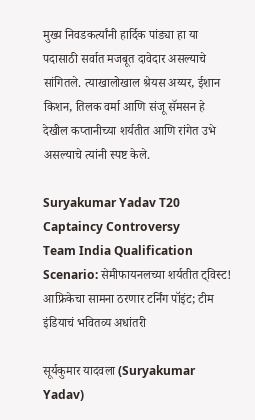मुख्य निवडकर्त्यांनी हार्दिक पांड्या हा या पदासाठी सर्वात मजबूत दावेदार असल्याचे सांगितले. त्याखालोखाल श्रेयस अय्यर, ईशान किशन, तिलक वर्मा आणि संजू सॅमसन हे देखील कप्तानीच्या शर्यतीत आणि रांगेत उभे असल्याचे त्यांनी स्पष्ट केले.

Suryakumar Yadav T20 Captaincy Controversy
Team India Qualification Scenario: सेमीफायनलच्या शर्यतीत ट्विस्ट! आफ्रिकेचा सामना ठरणार टर्निंग पॉइंट; टीम इंडियाचं भवितव्य अधांतरी

सूर्यकुमार यादवला (Suryakumar Yadav)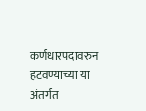कर्णधारपदावरुन हटवण्याच्या या अंतर्गत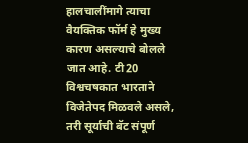हालचालींमागे त्याचा वैयक्तिक फॉर्म हे मुख्य कारण असल्याचे बोलले जात आहे. टी20 विश्वचषकात भारताने विजेतेपद मिळवले असले, तरी सूर्याची बॅट संपूर्ण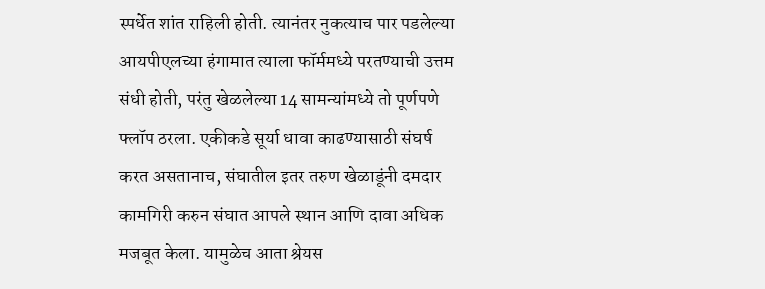स्पर्धेत शांत राहिली होती. त्यानंतर नुकत्याच पार पडलेल्या आयपीएलच्या हंगामात त्याला फॉर्ममध्ये परतण्याची उत्तम संधी होती, परंतु खेळलेल्या 14 सामन्यांमध्ये तो पूर्णपणे फ्लॉप ठरला. एकीकडे सूर्या धावा काढण्यासाठी संघर्ष करत असतानाच, संघातील इतर तरुण खेळाडूंनी दमदार कामगिरी करुन संघात आपले स्थान आणि दावा अधिक मजबूत केला. यामुळेच आता श्रेयस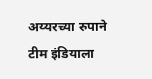अय्यरच्या रुपाने टीम इंडियाला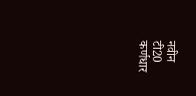नवीन टी20 कर्णधार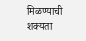मिळण्याची शक्यता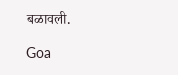बळावली.

Goa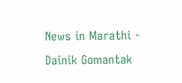News in Marathi - Dainik Gomantak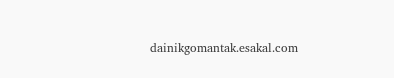dainikgomantak.esakal.com